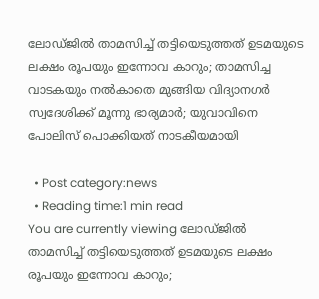ലോഡ്ജില്‍ താമസിച്ച് തട്ടിയെടുത്തത് ഉടമയുടെ ലക്ഷം രൂപയും ഇന്നോവ കാറും; താമസിച്ച വാടകയും നല്‍കാതെ മുങ്ങിയ വിദ്യാനഗര്‍ സ്വദേശിക്ക് മൂന്നു ഭാര്യമാര്‍; യുവാവിനെ പോലിസ് പൊക്കിയത് നാടകീയമായി

  • Post category:news
  • Reading time:1 min read
You are currently viewing ലോഡ്ജില്‍ താമസിച്ച് തട്ടിയെടുത്തത് ഉടമയുടെ ലക്ഷം രൂപയും ഇന്നോവ കാറും;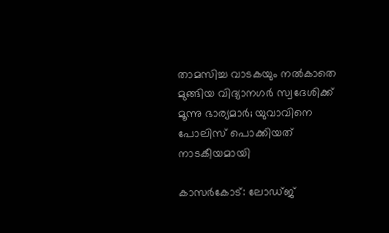താമസിച്ച വാടകയും നല്‍കാതെ മുങ്ങിയ വിദ്യാനഗര്‍ സ്വദേശിക്ക് മൂന്നു ഭാര്യമാര്‍; യുവാവിനെ പോലിസ് പൊക്കിയത് നാടകീയമായി

കാസര്‍കോട്: ലോഡ്ജ്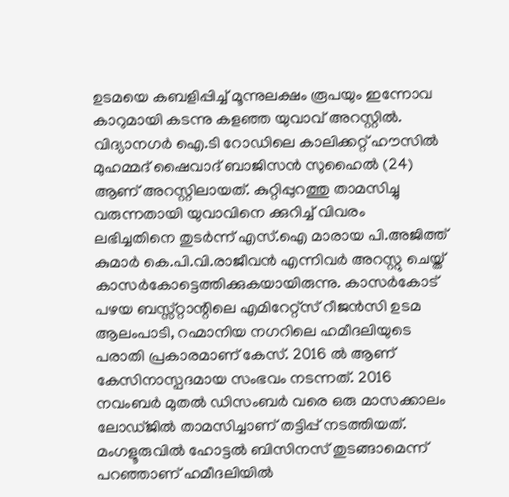ഉടമയെ കബളിപ്പിച്ച് മൂന്നുലക്ഷം രൂപയും ഇന്നോവ കാറുമായി കടന്നു കളഞ്ഞ യുവാവ് അറസ്റ്റില്‍. വിദ്യാനഗര്‍ ഐ.ടി റോഡിലെ കാലിക്കറ്റ് ഹൗസില്‍ മുഹമ്മദ് ഷൈവാദ് ബാജിസന്‍ സുഹൈല്‍ (24) ആണ് അറസ്റ്റിലായത്. കുറ്റിപ്പുറത്തു താമസിച്ചു വരുന്നതായി യുവാവിനെ ക്കുറിച്ച് വിവരം ലഭിച്ചതിനെ തുടര്‍ന്ന് എസ്.ഐ മാരായ പി.അജിത്ത് കുമാര്‍ കെ.പി.വി.രാജീവന്‍ എന്നിവര്‍ അറസ്റ്റു ചെയ്ത് കാസര്‍കോട്ടെത്തിക്കുകയായിരുന്നു. കാസര്‍കോട് പഴയ ബസ്സ്റ്റാന്റിലെ എമിറേറ്റ്സ് റീജന്‍സി ഉടമ ആലംപാടി, റഹ്മാനിയ നഗറിലെ ഹമീദലിയുടെ പരാതി പ്രകാരമാണ് കേസ്. 2016 ല്‍ ആണ് കേസിനാസ്പദമായ സംഭവം നടന്നത്. 2016 നവംബര്‍ മുതല്‍ ഡിസംബര്‍ വരെ ഒരു മാസക്കാലം ലോഡ്ജില്‍ താമസിച്ചാണ് തട്ടിപ്പ് നടത്തിയത്. മംഗളൂരുവില്‍ ഹോട്ടല്‍ ബിസിനസ് തുടങ്ങാമെന്ന് പറഞ്ഞാണ് ഹമീദലിയില്‍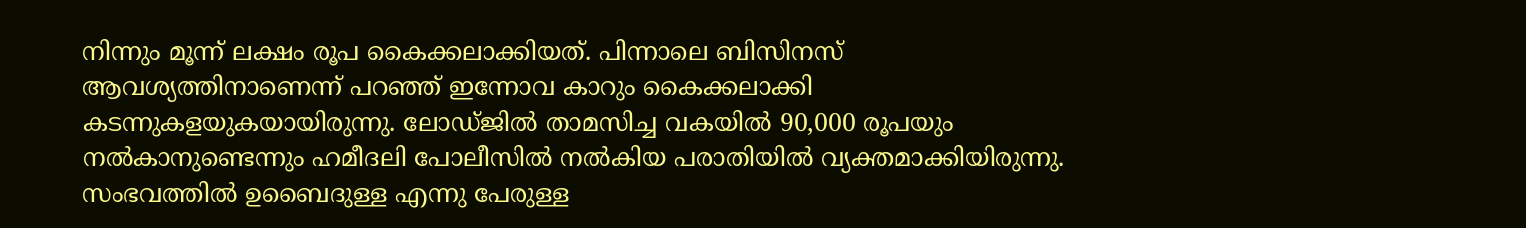നിന്നും മൂന്ന് ലക്ഷം രൂപ കൈക്കലാക്കിയത്. പിന്നാലെ ബിസിനസ് ആവശ്യത്തിനാണെന്ന് പറഞ്ഞ് ഇന്നോവ കാറും കൈക്കലാക്കി കടന്നുകളയുകയായിരുന്നു. ലോഡ്ജില്‍ താമസിച്ച വകയില്‍ 90,000 രൂപയും നല്‍കാനുണ്ടെന്നും ഹമീദലി പോലീസില്‍ നല്‍കിയ പരാതിയില്‍ വ്യക്തമാക്കിയിരുന്നു. സംഭവത്തില്‍ ഉബൈദുള്ള എന്നു പേരുള്ള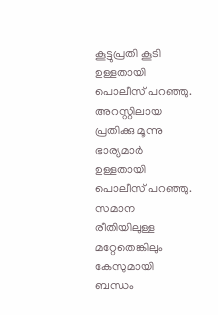കൂട്ടുപ്രതി കൂടി ഉള്ളതായി പൊലീസ് പറഞ്ഞു. അറസ്റ്റിലായ പ്രതിക്കു മൂന്നു ഭാര്യമാര്‍ ഉള്ളതായി പൊലീസ് പറഞ്ഞു. സമാന രീതിയിലുള്ള മറ്റേതെങ്കിലും കേസുമായി ബന്ധം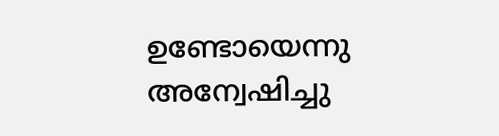ഉണ്ടോയെന്നു അന്വേഷിച്ചു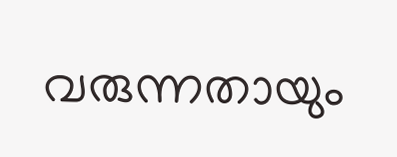വരുന്നതായും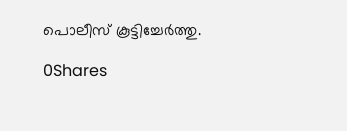പൊലീസ് കൂട്ടിച്ചേര്‍ത്തു.

0Shares